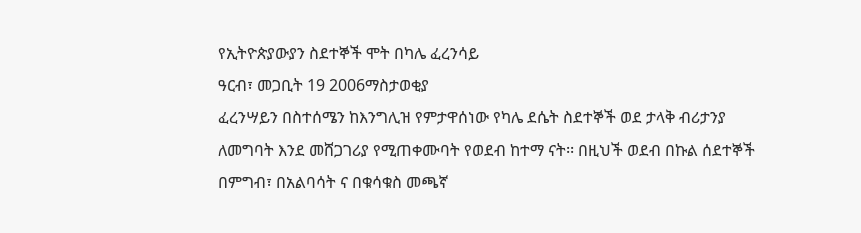የኢትዮጵያውያን ስደተኞች ሞት በካሌ ፈረንሳይ
ዓርብ፣ መጋቢት 19 2006ማስታወቂያ
ፈረንሣይን በስተሰሜን ከእንግሊዝ የምታዋሰነው የካሌ ደሴት ስደተኞች ወደ ታላቅ ብሪታንያ ለመግባት እንደ መሸጋገሪያ የሚጠቀሙባት የወደብ ከተማ ናት፡፡ በዚህች ወደብ በኩል ሰደተኞች በምግብ፣ በአልባሳት ና በቁሳቁስ መጫኛ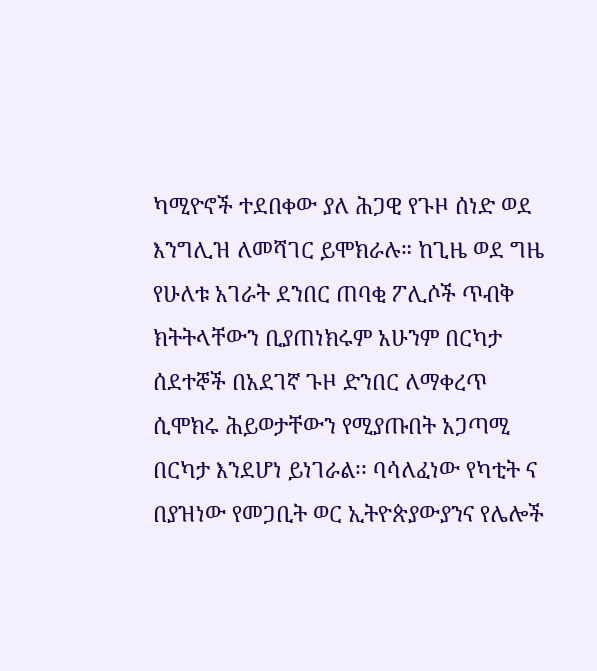ካሚዮኖች ተደበቀው ያለ ሕጋዊ የጉዞ ሰነድ ወደ እንግሊዝ ለመሻገር ይሞክራሉ። ከጊዜ ወደ ግዜ የሁለቱ አገራት ደንበር ጠባቂ ፖሊሶች ጥብቅ ክትትላቸውን ቢያጠነክሩም አሁንም በርካታ ሰደተኞች በአደገኛ ጉዞ ድንበር ለማቀረጥ ሲሞክሩ ሕይወታቸውን የሚያጡበት አጋጣሚ በርካታ እንደሆነ ይነገራል፡፡ ባሳለፈነው የካቲት ና በያዝነው የመጋቢት ወር ኢትዮጵያውያንና የሌሎች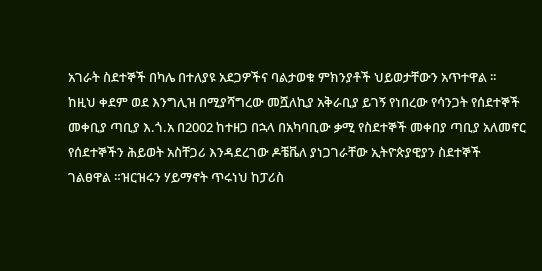አገራት ስደተኞች በካሌ በተለያዩ አደጋዎችና ባልታወቁ ምክንያቶች ህይወታቸውን አጥተዋል ፡፡ ከዚህ ቀደም ወደ እንግሊዝ በሚያሻግረው መሿለኪያ አቅራቢያ ይገኝ የነበረው የሳንጋት የሰደተኞች መቀቢያ ጣቢያ እ.ጎ.አ በ2002 ከተዘጋ በኋላ በአካባቢው ቃሚ የስደተኞች መቀበያ ጣቢያ አለመኖር የሰደተኞችን ሕይወት አስቸጋሪ እንዳደረገው ዶቼቬለ ያነጋገራቸው ኢትዮጵያዊያን ስደተኞች ገልፀዋል ።ዝርዝሩን ሃይማኖት ጥሩነህ ከፓሪስ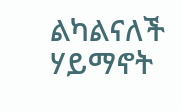ልካልናለች
ሃይማኖት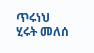ጥሩነህ
ሂሩት መለሰ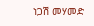ነጋሽ መሃመድ